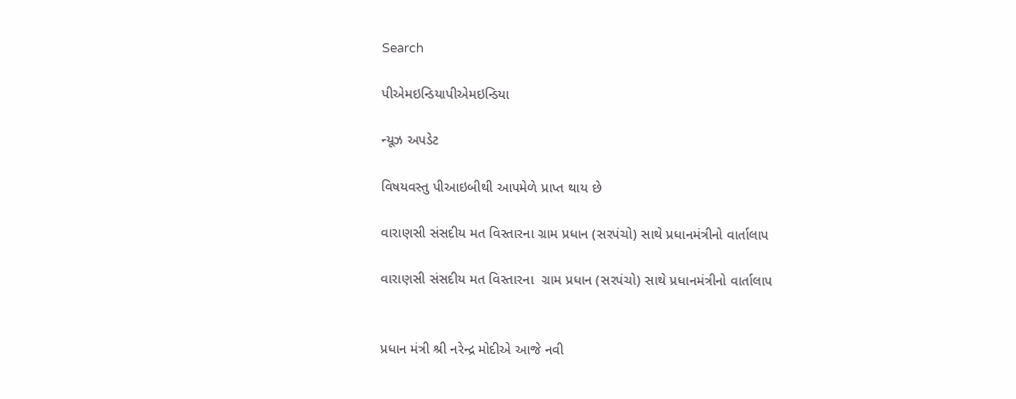Search

પીએમઇન્ડિયાપીએમઇન્ડિયા

ન્યૂઝ અપડેટ

વિષયવસ્તુ પીઆઇબીથી આપમેળે પ્રાપ્ત થાય છે

વારાણસી સંસદીય મત વિસ્તારના ગ્રામ પ્રધાન (સરપંચો) સાથે પ્રધાનમંત્રીનો વાર્તાલાપ

વારાણસી સંસદીય મત વિસ્તારના  ગ્રામ પ્રધાન (સરપંચો) સાથે પ્રધાનમંત્રીનો વાર્તાલાપ


પ્રધાન મંત્રી શ્રી નરેન્દ્ર મોદીએ આજે નવી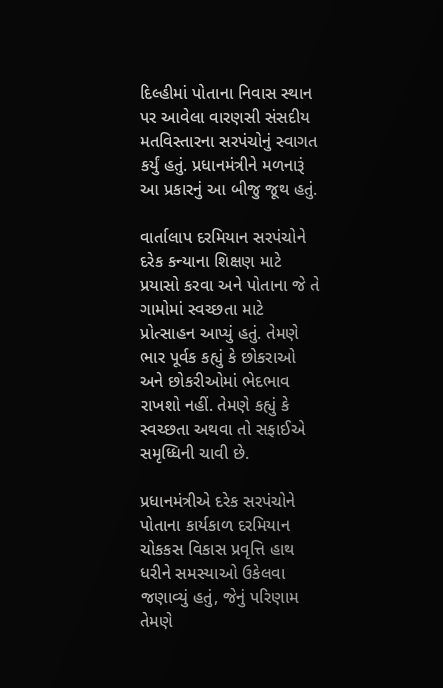દિલ્હીમાં પોતાના નિવાસ સ્થાન પર આવેલા વારણસી સંસદીય મતવિસ્તારના સરપંચોનું સ્વાગત કર્યું હતું. પ્રધાનમંત્રીને મળનારૂં આ પ્રકારનું આ બીજુ જૂથ હતું.

વાર્તાલાપ દરમિયાન સરપંચોને દરેક કન્યાના શિક્ષણ માટે પ્રયાસો કરવા અને પોતાના જે તે ગામોમાં સ્વચ્છતા માટે પ્રોત્સાહન આપ્યું હતું. તેમણે ભાર પૂર્વક કહ્યું કે છોકરાઓ અને છોકરીઓમાં ભેદભાવ રાખશો નહીં. તેમણે કહ્યું કે સ્વચ્છતા અથવા તો સફાઈએ સમૃધ્ધિની ચાવી છે.

પ્રધાનમંત્રીએ દરેક સરપંચોને પોતાના કાર્યકાળ દરમિયાન ચોકકસ વિકાસ પ્રવૃત્તિ હાથ ધરીને સમસ્યાઓ ઉકેલવા જણાવ્યું હતું, જેનું પરિણામ તેમણે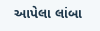આપેલા લાંબા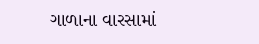ગાળાના વારસામાં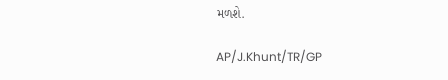મળશે.

AP/J.Khunt/TR/GP